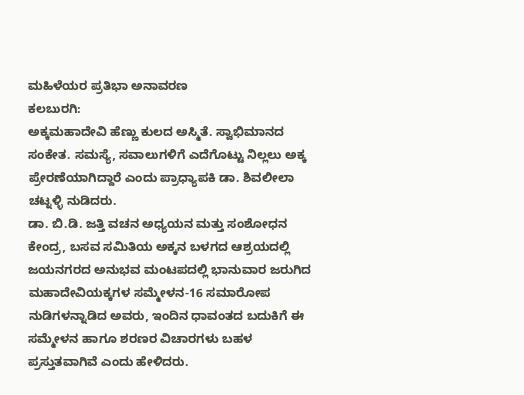ಮಹಿಳೆಯರ ಪ್ರತಿಭಾ ಅನಾವರಣ
ಕಲಬುರಗಿ:
ಅಕ್ಕಮಹಾದೇವಿ ಹೆಣ್ಣು ಕುಲದ ಅಸ್ಮಿತೆ. ಸ್ವಾಭಿಮಾನದ ಸಂಕೇತ. ಸಮಸ್ಯೆ, ಸವಾಲುಗಳಿಗೆ ಎದೆಗೊಟ್ಟು ನಿಲ್ಲಲು ಅಕ್ಕ ಪ್ರೇರಣೆಯಾಗಿದ್ದಾರೆ ಎಂದು ಪ್ರಾಧ್ಯಾಪಕಿ ಡಾ. ಶಿವಲೀಲಾ ಚಟ್ನಳ್ಳಿ ನುಡಿದರು.
ಡಾ. ಬಿ.ಡಿ. ಜತ್ತಿ ವಚನ ಅಧ್ಯಯನ ಮತ್ತು ಸಂಶೋಧನ ಕೇಂದ್ರ, ಬಸವ ಸಮಿತಿಯ ಅಕ್ಕನ ಬಳಗದ ಆಶ್ರಯದಲ್ಲಿ ಜಯನಗರದ ಅನುಭವ ಮಂಟಪದಲ್ಲಿ ಭಾನುವಾರ ಜರುಗಿದ ಮಹಾದೇವಿಯಕ್ಕಗಳ ಸಮ್ಮೇಳನ-16 ಸಮಾರೋಪ ನುಡಿಗಳನ್ನಾಡಿದ ಅವರು, ಇಂದಿನ ಧಾವಂತದ ಬದುಕಿಗೆ ಈ ಸಮ್ಮೇಳನ ಹಾಗೂ ಶರಣರ ವಿಚಾರಗಳು ಬಹಳ ಪ್ರಸ್ತುತವಾಗಿವೆ ಎಂದು ಹೇಳಿದರು.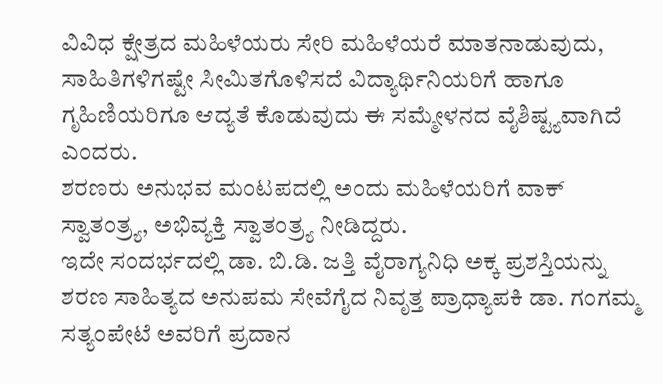ವಿವಿಧ ಕ್ಷೇತ್ರದ ಮಹಿಳೆಯರು ಸೇರಿ ಮಹಿಳೆಯರೆ ಮಾತನಾಡುವುದು, ಸಾಹಿತಿಗಳಿಗಷ್ಟೇ ಸೀಮಿತಗೊಳಿಸದೆ ವಿದ್ಯಾರ್ಥಿನಿಯರಿಗೆ ಹಾಗೂ ಗೃಹಿಣಿಯರಿಗೂ ಆದ್ಯತೆ ಕೊಡುವುದು ಈ ಸಮ್ಮೇಳನದ ವೈಶಿಷ್ಟ್ಯವಾಗಿದೆ ಎಂದರು.
ಶರಣರು ಅನುಭವ ಮಂಟಪದಲ್ಲಿ ಅಂದು ಮಹಿಳೆಯರಿಗೆ ವಾಕ್ ಸ್ವಾತಂತ್ರ್ಯ, ಅಭಿವ್ಯಕ್ತಿ ಸ್ವಾತಂತ್ರ್ಯ ನೀಡಿದ್ದರು.
ಇದೇ ಸಂದರ್ಭದಲ್ಲಿ ಡಾ. ಬಿ.ಡಿ. ಜತ್ತಿ ವೈರಾಗ್ಯನಿಧಿ ಅಕ್ಕ ಪ್ರಶಸ್ತಿಯನ್ನು ಶರಣ ಸಾಹಿತ್ಯದ ಅನುಪಮ ಸೇವೆಗೈದ ನಿವೃತ್ತ ಪ್ರಾಧ್ಯಾಪಕಿ ಡಾ. ಗಂಗಮ್ಮ ಸತ್ಯಂಪೇಟೆ ಅವರಿಗೆ ಪ್ರದಾನ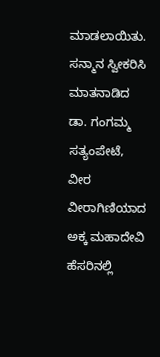ಮಾಡಲಾಯಿತು.
ಸನ್ಮಾನ ಸ್ವೀಕರಿಸಿ ಮಾತನಾಡಿದ ಡಾ. ಗಂಗಮ್ಮ ಸತ್ಯಂಪೇಟೆ, ವೀರ ವೀರಾಗಿಣಿಯಾದ ಅಕ್ಕ ಮಹಾದೇವಿ ಹೆಸರಿನಲ್ಲಿ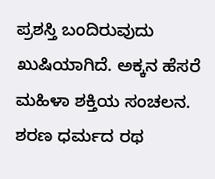ಪ್ರಶಸ್ತಿ ಬಂದಿರುವುದು ಖುಷಿಯಾಗಿದೆ. ಅಕ್ಕನ ಹೆಸರೆ ಮಹಿಳಾ ಶಕ್ತಿಯ ಸಂಚಲನ. ಶರಣ ಧರ್ಮದ ರಥ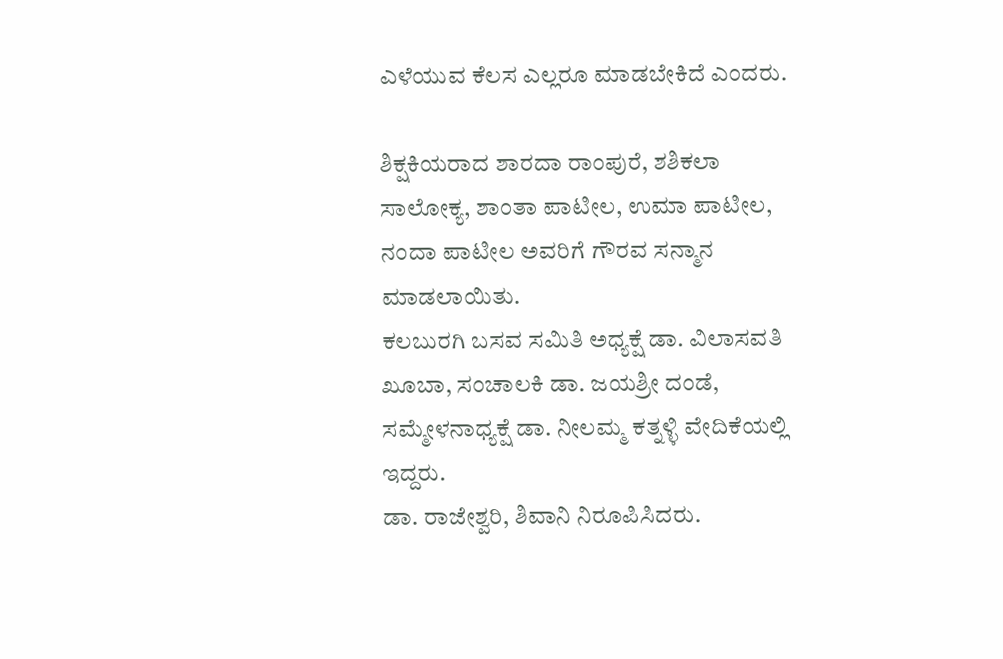ಎಳೆಯುವ ಕೆಲಸ ಎಲ್ಲರೂ ಮಾಡಬೇಕಿದೆ ಎಂದರು.

ಶಿಕ್ಷಕಿಯರಾದ ಶಾರದಾ ರಾಂಪುರೆ, ಶಶಿಕಲಾ ಸಾಲೋಕ್ಯ, ಶಾಂತಾ ಪಾಟೀಲ, ಉಮಾ ಪಾಟೀಲ, ನಂದಾ ಪಾಟೀಲ ಅವರಿಗೆ ಗೌರವ ಸನ್ಮಾನ ಮಾಡಲಾಯಿತು.
ಕಲಬುರಗಿ ಬಸವ ಸಮಿತಿ ಅಧ್ಯಕ್ಷೆ ಡಾ. ವಿಲಾಸವತಿ ಖೂಬಾ, ಸಂಚಾಲಕಿ ಡಾ. ಜಯಶ್ರೀ ದಂಡೆ, ಸಮ್ಮೇಳನಾಧ್ಯಕ್ಷೆ ಡಾ. ನೀಲಮ್ಮ ಕತ್ನಳ್ಳಿ ವೇದಿಕೆಯಲ್ಲಿ ಇದ್ದರು.
ಡಾ. ರಾಜೇಶ್ವರಿ, ಶಿವಾನಿ ನಿರೂಪಿಸಿದರು.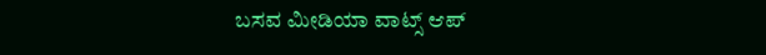ಬಸವ ಮೀಡಿಯಾ ವಾಟ್ಸ್ ಆಪ್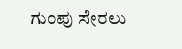ಗುಂಪು ಸೇರಲು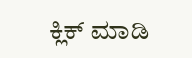ಕ್ಲಿಕ್ ಮಾಡಿ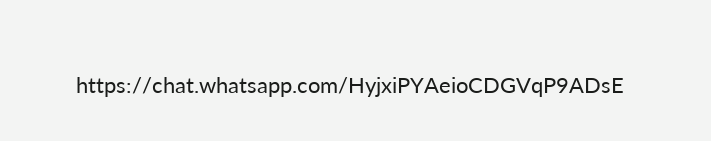https://chat.whatsapp.com/HyjxiPYAeioCDGVqP9ADsE